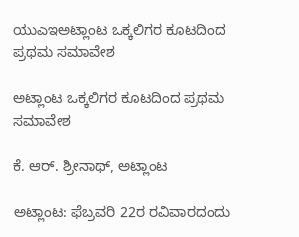ಯುಎಇಅಟ್ಲಾಂಟ ಒಕ್ಕಲಿಗರ ಕೂಟದಿಂದ ಪ್ರಥಮ ಸಮಾವೇಶ

ಅಟ್ಲಾಂಟ ಒಕ್ಕಲಿಗರ ಕೂಟದಿಂದ ಪ್ರಥಮ ಸಮಾವೇಶ

ಕೆ. ಆರ್. ಶ್ರೀನಾಥ್, ಅಟ್ಲಾಂಟ

ಅಟ್ಲಾಂಟ: ಫೆಬ್ರವರಿ 22ರ ರವಿವಾರದಂದು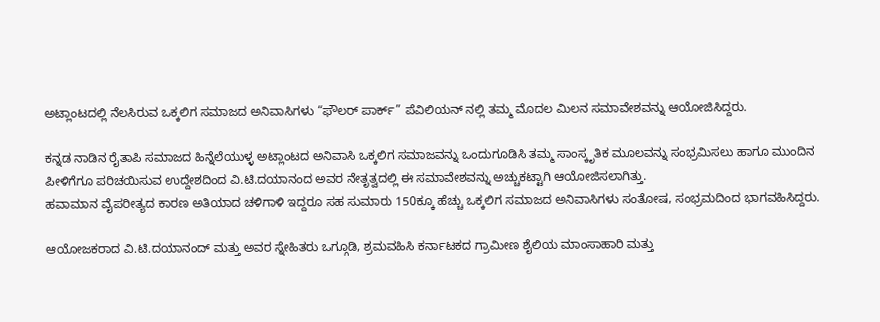ಅಟ್ಲಾಂಟದಲ್ಲಿ ನೆಲಸಿರುವ ಒಕ್ಕಲಿಗ ಸಮಾಜದ ಅನಿವಾಸಿಗಳು “ಫೌಲರ್ ಪಾರ್ಕ್” ಪೆವಿಲಿಯನ್ ನಲ್ಲಿ ತಮ್ಮ ಮೊದಲ ಮಿಲನ ಸಮಾವೇಶವನ್ನು ಆಯೋಜಿಸಿದ್ದರು.

ಕನ್ನಡ ನಾಡಿನ ರೈತಾಪಿ ಸಮಾಜದ ಹಿನ್ನೆಲೆಯುಳ್ಳ ಅಟ್ಲಾಂಟದ ಅನಿವಾಸಿ ಒಕ್ಕಲಿಗ ಸಮಾಜವನ್ನು ಒಂದುಗೂಡಿಸಿ ತಮ್ಮ ಸಾಂಸ್ಕೃತಿಕ ಮೂಲವನ್ನು ಸಂಭ್ರಮಿಸಲು ಹಾಗೂ ಮುಂದಿನ ಪೀಳಿಗೆಗೂ ಪರಿಚಯಿಸುವ ಉದ್ದೇಶದಿಂದ ವಿ.ಟಿ.ದಯಾನಂದ ಅವರ ನೇತೃತ್ವದಲ್ಲಿ ಈ ಸಮಾವೇಶವನ್ನು ಅಚ್ಚುಕಟ್ಟಾಗಿ ಆಯೋಜಿಸಲಾಗಿತ್ತು.
ಹವಾಮಾನ ವೈಪರೀತ್ಯದ ಕಾರಣ ಅತಿಯಾದ ಚಳಿಗಾಳಿ ಇದ್ದರೂ ಸಹ ಸುಮಾರು 150ಕ್ಕೂ ಹೆಚ್ಚು ಒಕ್ಕಲಿಗ ಸಮಾಜದ ಅನಿವಾಸಿಗಳು ಸಂತೋಷ, ಸಂಭ್ರಮದಿಂದ ಭಾಗವಹಿಸಿದ್ದರು.

ಆಯೋಜಕರಾದ ವಿ.ಟಿ.ದಯಾನಂದ್ ಮತ್ತು ಅವರ ಸ್ನೇಹಿತರು ಒಗ್ಗೂಡಿ, ಶ್ರಮವಹಿಸಿ ಕರ್ನಾಟಕದ ಗ್ರಾಮೀಣ ಶೈಲಿಯ ಮಾಂಸಾಹಾರಿ ಮತ್ತು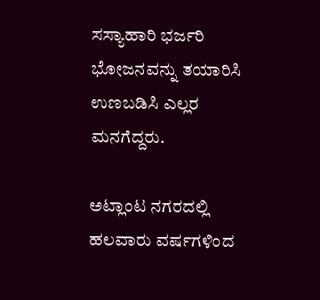ಸಸ್ಯಾಹಾರಿ ಭರ್ಜರಿ ಭೋಜನವನ್ನು ತಯಾರಿಸಿ ಉಣಬಡಿಸಿ ಎಲ್ಲರ ಮನಗೆದ್ದರು.

ಅಟ್ಲಾಂಟ ನಗರದಲ್ಲಿ ಹಲವಾರು ವರ್ಷಗಳಿಂದ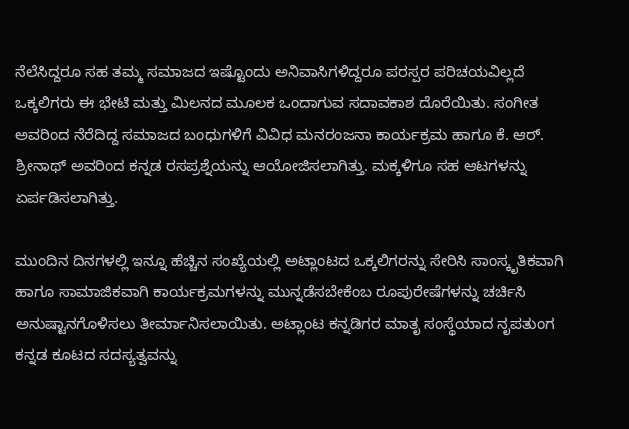ನೆಲೆಸಿದ್ದರೂ ಸಹ ತಮ್ಮ ಸಮಾಜದ ಇಷ್ಟೊಂದು ಅನಿವಾಸಿಗಳಿದ್ದರೂ ಪರಸ್ಪರ ಪರಿಚಯವಿಲ್ಲದೆ ಒಕ್ಕಲಿಗರು ಈ ಭೇಟಿ ಮತ್ತು ಮಿಲನದ ಮೂಲಕ ಒಂದಾಗುವ ಸದಾವಕಾಶ ದೊರೆಯಿತು. ಸಂಗೀತ ಅವರಿಂದ ನೆರೆದಿದ್ದ ಸಮಾಜದ ಬಂಧುಗಳಿಗೆ ವಿವಿಧ ಮನರಂಜನಾ ಕಾರ್ಯಕ್ರಮ ಹಾಗೂ ಕೆ. ಆರ್. ಶ್ರೀನಾಥ್ ಅವರಿಂದ ಕನ್ನಡ ರಸಪ್ರಶ್ನೆಯನ್ನು ಆಯೋಜಿಸಲಾಗಿತ್ತು. ಮಕ್ಕಳಿಗೂ ಸಹ ಆಟಗಳನ್ನು ಏರ್ಪಡಿಸಲಾಗಿತ್ತು.

ಮುಂದಿನ ದಿನಗಳಲ್ಲಿ ಇನ್ನೂ ಹೆಚ್ಚಿನ ಸಂಖ್ಯೆಯಲ್ಲಿ ಅಟ್ಲಾಂಟದ ಒಕ್ಕಲಿಗರನ್ನು ಸೇರಿಸಿ ಸಾಂಸ್ಕೃತಿಕವಾಗಿ ಹಾಗೂ ಸಾಮಾಜಿಕವಾಗಿ ಕಾರ್ಯಕ್ರಮಗಳನ್ನು ಮುನ್ನಡೆಸಬೇಕೆಂಬ ರೂಪುರೇಷೆಗಳನ್ನು ಚರ್ಚಿಸಿ ಅನುಷ್ಟಾನಗೊಳಿಸಲು ತೀರ್ಮಾನಿಸಲಾಯಿತು. ಅಟ್ಲಾಂಟ ಕನ್ನಡಿಗರ ಮಾತೃ ಸಂಸ್ಥೆಯಾದ ನೃಪತುಂಗ ಕನ್ನಡ ಕೂಟದ ಸದಸ್ಯತ್ವವನ್ನು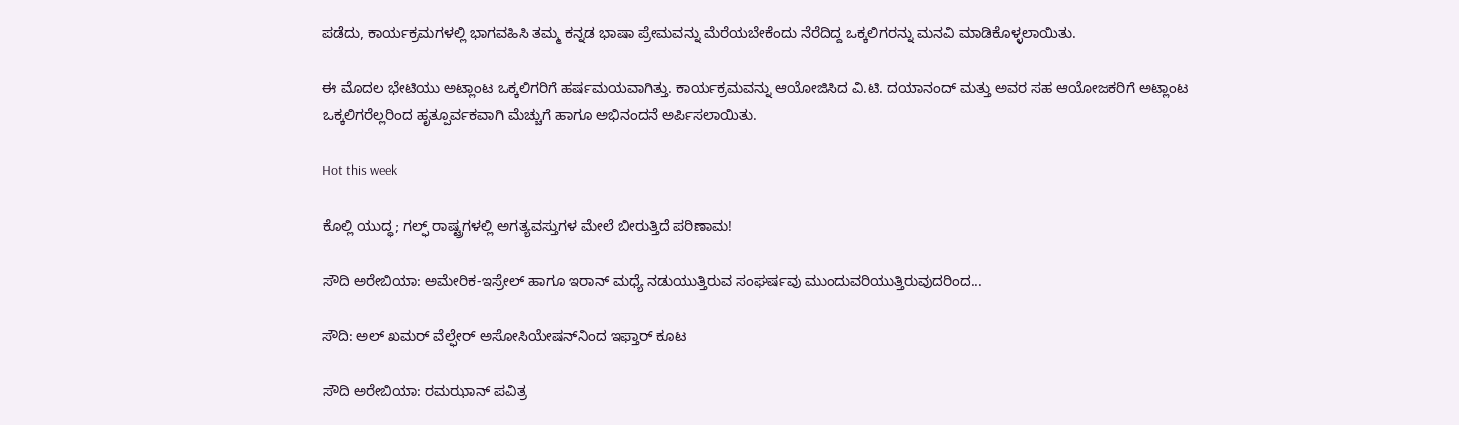ಪಡೆದು, ಕಾರ್ಯಕ್ರಮಗಳಲ್ಲಿ ಭಾಗವಹಿಸಿ ತಮ್ಮ ಕನ್ನಡ ಭಾಷಾ ಪ್ರೇಮವನ್ನು ಮೆರೆಯಬೇಕೆಂದು ನೆರೆದಿದ್ದ ಒಕ್ಕಲಿಗರನ್ನು ಮನವಿ ಮಾಡಿಕೊಳ್ಳಲಾಯಿತು.

ಈ ಮೊದಲ ಭೇಟಿಯು ಅಟ್ಲಾಂಟ ಒಕ್ಕಲಿಗರಿಗೆ ಹರ್ಷಮಯವಾಗಿತ್ತು. ಕಾರ್ಯಕ್ರಮವನ್ನು ಆಯೋಜಿಸಿದ ವಿ.ಟಿ. ದಯಾನಂದ್ ಮತ್ತು ಅವರ ಸಹ ಆಯೋಜಕರಿಗೆ ಅಟ್ಲಾಂಟ ಒಕ್ಕಲಿಗರೆಲ್ಲರಿಂದ ಹೃತ್ಪೂರ್ವಕವಾಗಿ ಮೆಚ್ಚುಗೆ ಹಾಗೂ ಅಭಿನಂದನೆ ಅರ್ಪಿಸಲಾಯಿತು.

Hot this week

ಕೊಲ್ಲಿ ಯುದ್ಧ; ಗಲ್ಫ್ ರಾಷ್ಟ್ರಗಳಲ್ಲಿ ಅಗತ್ಯವಸ್ತುಗಳ ಮೇಲೆ ಬೀರುತ್ತಿದೆ ಪರಿಣಾಮ!

ಸೌದಿ ಅರೇಬಿಯಾ: ಅಮೇರಿಕ-ಇಸ್ರೇಲ್ ಹಾಗೂ ಇರಾನ್ ಮಧ್ಯೆ ನಡುಯುತ್ತಿರುವ ಸಂಘರ್ಷವು ಮುಂದುವರಿಯುತ್ತಿರುವುದರಿಂದ...

ಸೌದಿ: ಅಲ್ ಖಮರ್ ವೆಲ್ಫೇರ್ ಅಸೋಸಿಯೇಷನ್‌ನಿಂದ ಇಫ್ತಾರ್ ಕೂಟ

ಸೌದಿ ಅರೇಬಿಯಾ: ರಮಝಾನ್ ಪವಿತ್ರ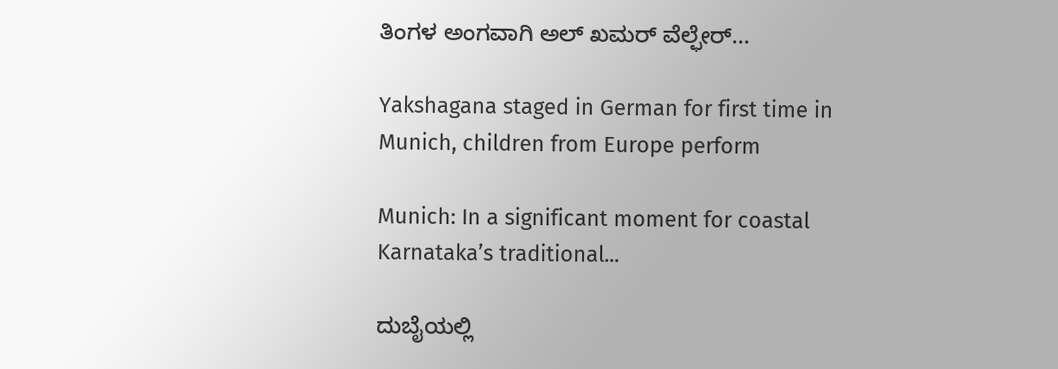ತಿಂಗಳ ಅಂಗವಾಗಿ ಅಲ್ ಖಮರ್ ವೆಲ್ಫೇರ್...

Yakshagana staged in German for first time in Munich, children from Europe perform

Munich: In a significant moment for coastal Karnataka’s traditional...

ದುಬೈಯಲ್ಲಿ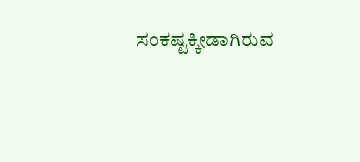ಸಂಕಷ್ಟಕ್ಕೀಡಾಗಿರುವ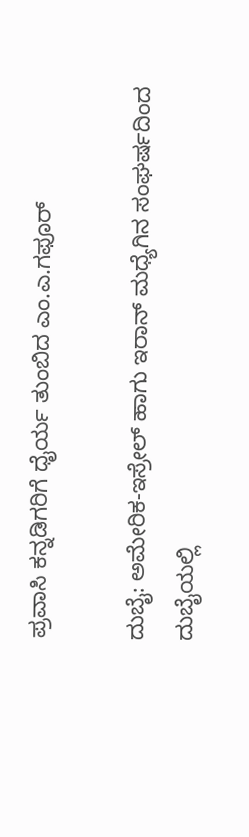ಪ್ರವಾಸಿ ಕನ್ನಡಿಗರಿಗೆ ಧೈರ್ಯ ತುಂಬಿದ ಎಂ.ಎ.ಗಫೂರ್

ದುಬೈ: ಅಮೇರಿಕ-ಇಸ್ರೇಲ್ ಹಾಗು ಇರಾನ್ ಮಧ್ಯೆಗಿನ ಸಂಘರ್ಷದಿಂದ ದುಬೈಯಲ್ಲಿ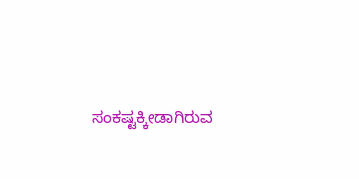ಸಂಕಷ್ಟಕ್ಕೀಡಾಗಿರುವ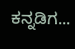ಕನ್ನಡಿಗ...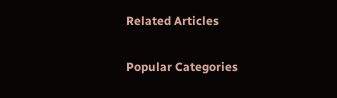Related Articles

Popular Categories